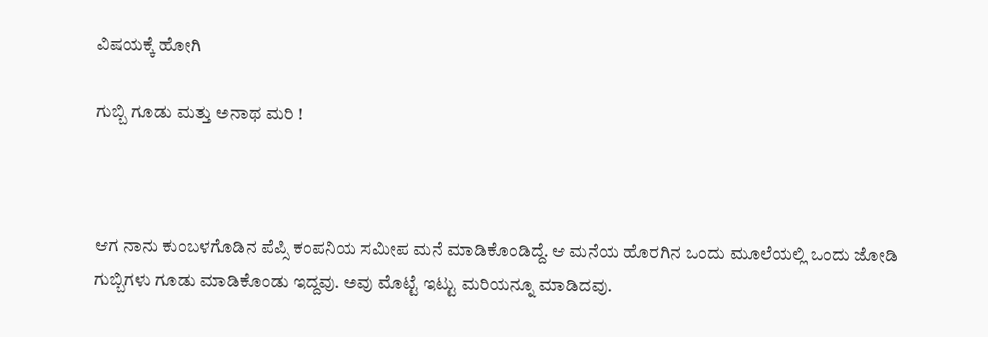ವಿಷಯಕ್ಕೆ ಹೋಗಿ

ಗುಬ್ಬಿ ಗೂಡು ಮತ್ತು ಅನಾಥ ಮರಿ !



ಆಗ ನಾನು ಕುಂಬಳಗೊಡಿನ ಪೆಪ್ಸಿ ಕಂಪನಿಯ ಸಮೀಪ ಮನೆ ಮಾಡಿಕೊಂಡಿದ್ದೆ. ಆ ಮನೆಯ ಹೊರಗಿನ ಒಂದು ಮೂಲೆಯಲ್ಲಿ ಒಂದು ಜೋಡಿ ಗುಬ್ಬಿಗಳು ಗೂಡು ಮಾಡಿಕೊಂಡು ಇದ್ದವು. ಅವು ಮೊಟ್ಟೆ ಇಟ್ಟು ಮರಿಯನ್ನೂ ಮಾಡಿದವು.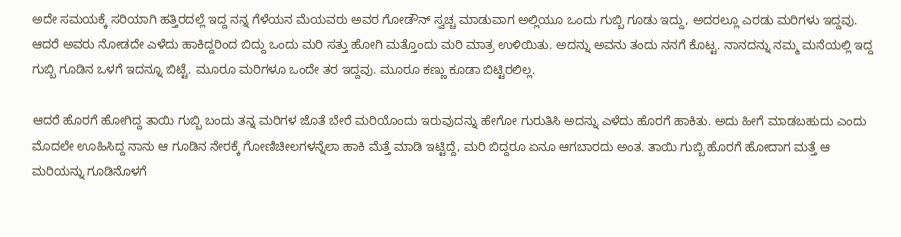ಅದೇ ಸಮಯಕ್ಕೆ ಸರಿಯಾಗಿ ಹತ್ತಿರದಲ್ಲೆ ಇದ್ದ ನನ್ನ ಗೆಳೆಯನ ಮೆಯವರು ಅವರ ಗೋಡೌನ್‌ ಸ್ವಚ್ಚ ಮಾಡುವಾಗ ಅಲ್ಲಿಯೂ ಒಂದು ಗುಬ್ಬಿ ಗೂಡು ಇದ್ದು, ಅದರಲ್ಲೂ ಎರಡು ಮರಿಗಳು ಇದ್ದವು. ಆದರೆ ಅವರು ನೋಡದೇ ಎಳೆದು ಹಾಕಿದ್ದರಿಂದ ಬಿದ್ದು ಒಂದು ಮರಿ ಸತ್ತು ಹೋಗಿ ಮತ್ತೊಂದು ಮರಿ ಮಾತ್ರ ಉಳಿಯಿತು. ಅದನ್ನು ಅವನು ತಂದು ನನಗೆ ಕೊಟ್ಟ. ನಾನದನ್ನು ನಮ್ಮ ಮನೆಯಲ್ಲಿ ಇದ್ದ ಗುಬ್ಬಿ ಗೂಡಿನ ಒಳಗೆ ಇದನ್ನೂ ಬಿಟ್ಟೆ. ಮೂರೂ ಮರಿಗಳೂ ಒಂದೇ ತರ ಇದ್ದವು. ಮೂರೂ ಕಣ್ಣು ಕೂಡಾ ಬಿಟ್ಟಿರಲಿಲ್ಲ.

ಆದರೆ ಹೊರಗೆ ಹೋಗಿದ್ದ ತಾಯಿ ಗುಬ್ಬಿ ಬಂದು ತನ್ನ ಮರಿಗಳ ಜೊತೆ ಬೇರೆ ಮರಿಯೊಂದು ಇರುವುದನ್ನು ಹೇಗೋ ಗುರುತಿಸಿ ಅದನ್ನು ಎಳೆದು ಹೊರಗೆ ಹಾಕಿತು. ಅದು ಹೀಗೆ ಮಾಡಬಹುದು ಎಂದು ಮೊದಲೇ ಊಹಿಸಿದ್ದ ನಾನು ಆ ಗೂಡಿನ ನೇರಕ್ಕೆ ಗೋಣಿಚೀಲಗಳನ್ನೆಲಾ ಹಾಕಿ ಮೆತ್ತೆ ಮಾಡಿ ಇಟ್ಟಿದ್ದೆ, ಮರಿ ಬಿದ್ದರೂ ಏನೂ ಆಗಬಾರದು ಅಂತ. ತಾಯಿ ಗುಬ್ಬಿ ಹೊರಗೆ ಹೋದಾಗ ಮತ್ತೆ ಆ ಮರಿಯನ್ನು ಗೂಡಿನೊಳಗೆ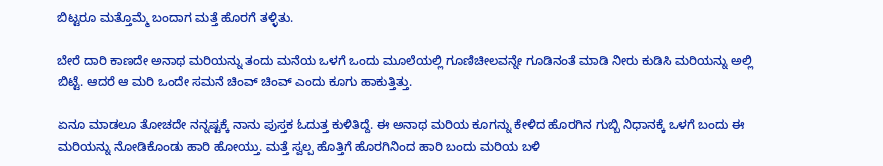ಬಿಟ್ಟರೂ ಮತ್ತೊಮ್ಮೆ ಬಂದಾಗ ಮತ್ತೆ ಹೊರಗೆ ತಳ್ಳಿತು.

ಬೇರೆ ದಾರಿ ಕಾಣದೇ ಅನಾಥ ಮರಿಯನ್ನು ತಂದು ಮನೆಯ ಒಳಗೆ ಒಂದು ಮೂಲೆಯಲ್ಲಿ ಗೂಣಿಚೀಲವನ್ನೇ ಗೂಡಿನಂತೆ ಮಾಡಿ ನೀರು ಕುಡಿಸಿ ಮರಿಯನ್ನು ಅಲ್ಲಿ ಬಿಟ್ಟೆ. ಆದರೆ ಆ ಮರಿ ಒಂದೇ ಸಮನೆ ಚಿಂವ್ ಚಿಂವ್‌ ಎಂದು ಕೂಗು ಹಾಕುತ್ತಿತ್ತು.

ಏನೂ ಮಾಡಲೂ ತೋಚದೇ ನನ್ನಷ್ಟಕ್ಕೆ ನಾನು ಪುಸ್ತಕ ಓದುತ್ತ ಕುಳಿತಿದ್ದೆ. ಈ ಅನಾಥ ಮರಿಯ ಕೂಗನ್ನು ಕೇಳಿದ ಹೊರಗಿನ ಗುಬ್ಬಿ ನಿಧಾನಕ್ಕೆ ಒಳಗೆ ಬಂದು ಈ ಮರಿಯನ್ನು ನೋಡಿಕೊಂಡು ಹಾರಿ ಹೋಯ್ತು. ಮತ್ತೆ ಸ್ವಲ್ಪ ಹೊತ್ತಿಗೆ ಹೊರಗಿನಿಂದ ಹಾರಿ ಬಂದು ಮರಿಯ ಬಳಿ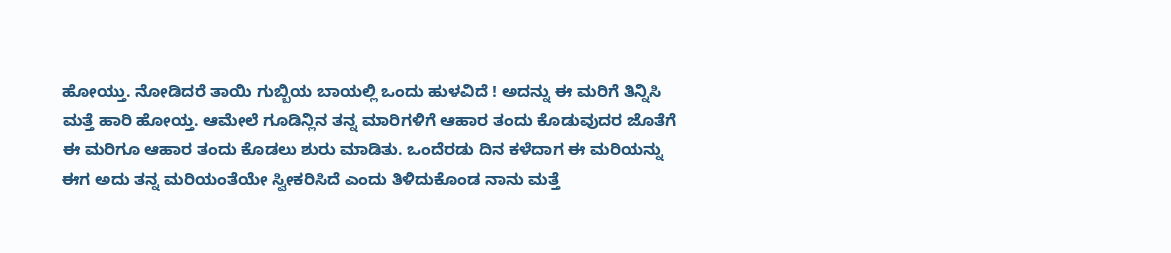ಹೋಯ್ತು. ನೋಡಿದರೆ ತಾಯಿ ಗುಬ್ಬಿಯ ಬಾಯಲ್ಲಿ ಒಂದು ಹುಳವಿದೆ ! ಅದನ್ನು ಈ ಮರಿಗೆ ತಿನ್ನಿಸಿ ಮತ್ತೆ ಹಾರಿ ಹೋಯ್ತ. ಆಮೇಲೆ ಗೂಡಿನ್ಲಿನ ತನ್ನ ಮಾರಿಗಳಿಗೆ ಆಹಾರ ತಂದು ಕೊಡುವುದರ ಜೊತೆಗೆ ಈ ಮರಿಗೂ ಆಹಾರ ತಂದು ಕೊಡಲು ಶುರು ಮಾಡಿತು. ಒಂದೆರಡು ದಿನ ಕಳೆದಾಗ ಈ ಮರಿಯನ್ನು ಈಗ ಅದು ತನ್ನ ಮರಿಯಂತೆಯೇ ಸ್ವೀಕರಿಸಿದೆ ಎಂದು ತಿಳಿದುಕೊಂಡ ನಾನು ಮತ್ತೆ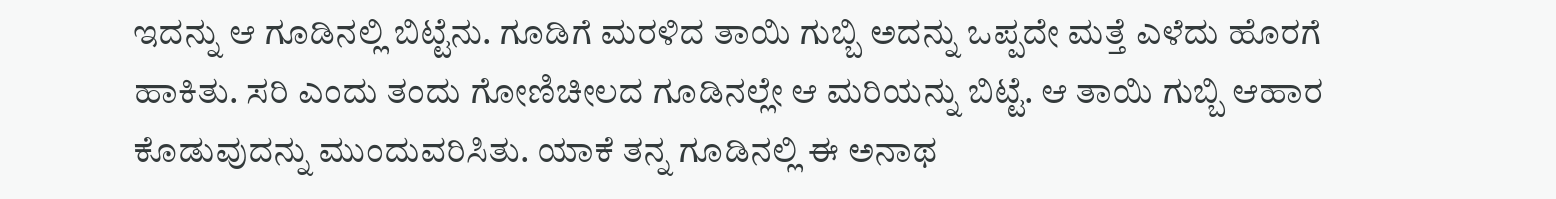ಇದನ್ನು ಆ ಗೂಡಿನಲ್ಲಿ ಬಿಟ್ಟೆನು. ಗೂಡಿಗೆ ಮರಳಿದ ತಾಯಿ ಗುಬ್ಬಿ ಅದನ್ನು ಒಪ್ಪದೇ ಮತ್ತೆ ಎಳೆದು ಹೊರಗೆ ಹಾಕಿತು. ಸರಿ ಎಂದು ತಂದು ಗೋಣಿಚೀಲದ ಗೂಡಿನಲ್ಲೇ ಆ ಮರಿಯನ್ನು ಬಿಟ್ಟೆ. ಆ ತಾಯಿ ಗುಬ್ಬಿ ಆಹಾರ ಕೊಡುವುದನ್ನು ಮುಂದುವರಿಸಿತು. ಯಾಕೆ ತನ್ನ ಗೂಡಿನಲ್ಲಿ ಈ ಅನಾಥ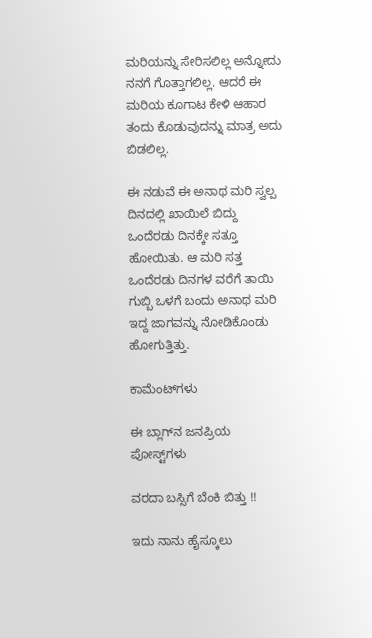ಮರಿಯನ್ನು ಸೇರಿಸಲಿಲ್ಲ ಅನ್ನೋದು ನನಗೆ ಗೊತ್ತಾಗಲಿಲ್ಲ. ಆದರೆ ಈ ಮರಿಯ ಕೂಗಾಟ ಕೇಳಿ ಆಹಾರ ತಂದು ಕೊಡುವುದನ್ನು ಮಾತ್ರ ಅದು ಬಿಡಲಿಲ್ಲ.

ಈ ನಡುವೆ ಈ ಅನಾಥ ಮರಿ ಸ್ವಲ್ಪ ದಿನದಲ್ಲಿ ಖಾಯಿಲೆ ಬಿದ್ದು ಒಂದೆರಡು ದಿನಕ್ಕೇ ಸತ್ತೂ ಹೋಯಿತು. ಆ ಮರಿ ಸತ್ತ ಒಂದೆರಡು ದಿನಗಳ ವರೆಗೆ ತಾಯಿ ಗುಬ್ಬಿ ಒಳಗೆ ಬಂದು ಅನಾಥ ಮರಿ ಇದ್ದ ಜಾಗವನ್ನು ನೋಡಿಕೊಂಡು ಹೋಗುತ್ತಿತ್ತು.

ಕಾಮೆಂಟ್‌ಗಳು

ಈ ಬ್ಲಾಗ್‌ನ ಜನಪ್ರಿಯ ಪೋಸ್ಟ್‌ಗಳು

ವರದಾ ಬಸ್ಸಿಗೆ ಬೆಂಕಿ ಬಿತ್ತು !!

ಇದು ನಾನು ಹೈಸ್ಕೂಲು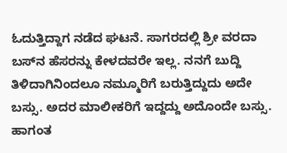ಓದುತ್ತಿದ್ದಾಗ ನಡೆದ ಘಟನೆ. ಸಾಗರದಲ್ಲಿ ಶ್ರೀ ವರದಾ ಬಸ್‌ನ ಹೆಸರನ್ನು ಕೇಳದವರೇ ಇಲ್ಲ. ನನಗೆ ಬುದ್ದಿ ತಿಳಿದಾಗಿನಿಂದಲೂ ನಮ್ಮೂರಿಗೆ ಬರುತ್ತಿದ್ದುದು ಅದೇ ಬಸ್ಸು. ಅದರ ಮಾಲೀಕರಿಗೆ ಇದ್ದದ್ದು ಅದೊಂದೇ ಬಸ್ಸು. ಹಾಗಂತ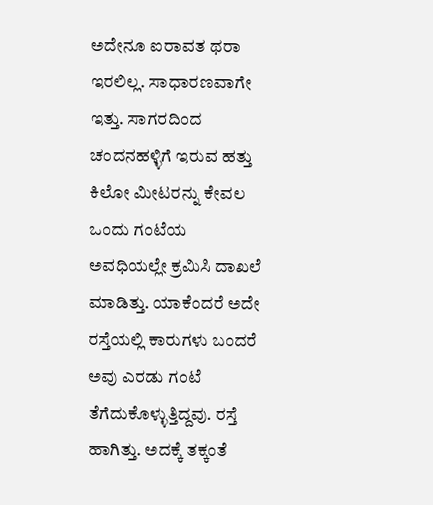ಅದೇನೂ ಐರಾವತ ಥರಾ ಇರಲಿಲ್ಲ. ಸಾಧಾರಣವಾಗೇ ಇತ್ತು. ಸಾಗರದಿಂದ ಚಂದನಹಳ್ಳಿಗೆ ಇರುವ ಹತ್ತು ಕಿಲೋ ಮೀಟರನ್ನು ಕೇವಲ ಒಂದು ಗಂಟೆಯ ಅವಧಿಯಲ್ಲೇ ಕ್ರಮಿಸಿ ದಾಖಲೆ ಮಾಡಿತ್ತು. ಯಾಕೆಂದರೆ ಅದೇ ರಸ್ತೆಯಲ್ಲಿ ಕಾರುಗಳು ಬಂದರೆ ಅವು ಎರಡು ಗಂಟೆ ತೆಗೆದುಕೊಳ್ಳುತ್ತಿದ್ದವು. ರಸ್ತೆ ಹಾಗಿತ್ತು. ಅದಕ್ಕೆ ತಕ್ಕಂತೆ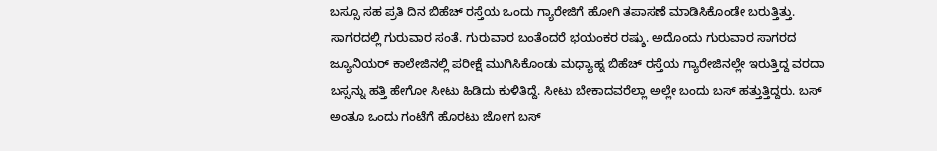ಬಸ್ಸೂ ಸಹ ಪ್ರತಿ ದಿನ ಬಿಹೆಚ್ ರಸ್ತೆಯ ಒಂದು ಗ್ಯಾರೇಜಿಗೆ ಹೋಗಿ ತಪಾಸಣೆ ಮಾಡಿಸಿಕೊಂಡೇ ಬರುತ್ತಿತ್ತು. ಸಾಗರದಲ್ಲಿ ಗುರುವಾರ ಸಂತೆ. ಗುರುವಾರ ಬಂತೆಂದರೆ ಭಯಂಕರ ರಷ್ಶು. ಅದೊಂದು ಗುರುವಾರ ಸಾಗರದ ಜ್ಯೂನಿಯರ‍್ ಕಾಲೇಜಿನಲ್ಲಿ ಪರೀಕ್ಷೆ ಮುಗಿಸಿಕೊಂಡು ಮಧ್ಯಾಹ್ನ ಬಿಹೆಚ್ ರಸ್ತೆಯ ಗ್ಯಾರೇಜಿನಲ್ಲೇ ಇರುತ್ತಿದ್ದ ವರದಾ ಬಸ್ಸನ್ನು ಹತ್ತಿ ಹೇಗೋ ಸೀಟು ಹಿಡಿದು ಕುಳಿತಿದ್ದೆ. ಸೀಟು ಬೇಕಾದವರೆಲ್ಲಾ ಅಲ್ಲೇ ಬಂದು ಬಸ್ ಹತ್ತುತ್ತಿದ್ದರು. ಬಸ್ ಅಂತೂ ಒಂದು ಗಂಟೆಗೆ ಹೊರಟು ಜೋಗ ಬಸ್‌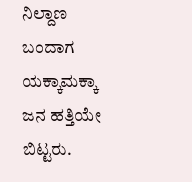ನಿಲ್ದಾಣ ಬಂದಾಗ ಯಕ್ಕಾಮಕ್ಕಾ ಜನ ಹತ್ತಿಯೇ ಬಿಟ್ಟರು.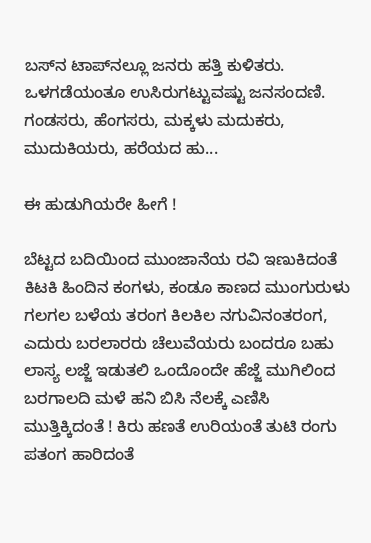ಬಸ್‌ನ ಟಾಪ್‌ನಲ್ಲೂ ಜನರು ಹತ್ತಿ ಕುಳಿತರು. ಒಳಗಡೆಯಂತೂ ಉಸಿರುಗಟ್ಟುವಷ್ಟು ಜನಸಂದಣಿ. ಗಂಡಸರು, ಹೆಂಗಸರು, ಮಕ್ಕಳು ಮದುಕರು, ಮುದುಕಿಯರು, ಹರೆಯದ ಹು...

ಈ ಹುಡುಗಿಯರೇ ಹೀಗೆ !

ಬೆಟ್ಟದ ಬದಿಯಿಂದ ಮುಂಜಾನೆಯ ರವಿ ಇಣುಕಿದಂತೆ ಕಿಟಕಿ ಹಿಂದಿನ ಕಂಗಳು, ಕಂಡೂ ಕಾಣದ ಮುಂಗುರುಳು ಗಲಗಲ ಬಳೆಯ ತರಂಗ ಕಿಲಕಿಲ ನಗುವಿನಂತರಂಗ, ಎದುರು ಬರಲಾರರು ಚೆಲುವೆಯರು ಬಂದರೂ ಬಹು ಲಾಸ್ಯ ಲಜ್ಜೆ ಇಡುತಲಿ ಒಂದೊಂದೇ ಹೆಜ್ಜೆ ಮುಗಿಲಿಂದ ಬರಗಾಲದಿ ಮಳೆ ಹನಿ ಬಿಸಿ ನೆಲಕ್ಕೆ ಎಣಿಸಿ ಮುತ್ತಿಕ್ಕಿದಂತೆ ! ಕಿರು ಹಣತೆ ಉರಿಯಂತೆ ತುಟಿ ರಂಗು ಪತಂಗ ಹಾರಿದಂತೆ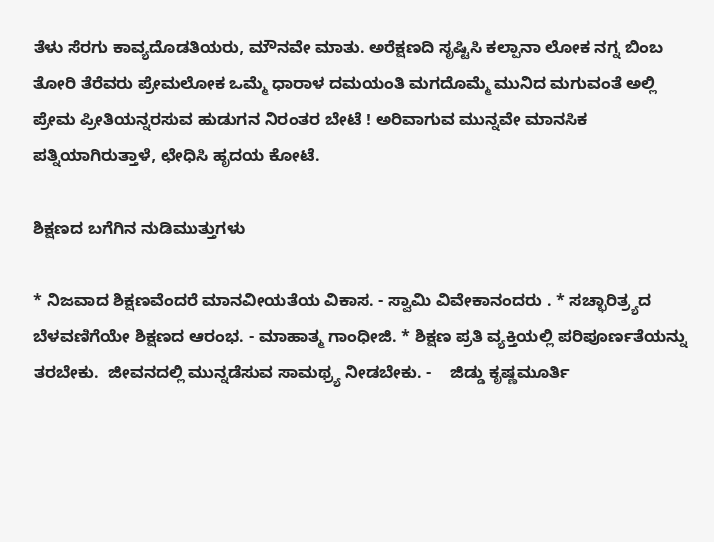ತೆಳು ಸೆರಗು ಕಾವ್ಯದೊಡತಿಯರು, ಮೌನವೇ ಮಾತು. ಅರೆಕ್ಷಣದಿ ಸೃಷ್ಟಿಸಿ ಕಲ್ಪಾನಾ ಲೋಕ ನಗ್ನ ಬಿಂಬ ತೋರಿ ತೆರೆವರು ಪ್ರೇಮಲೋಕ ಒಮ್ಮೆ ಧಾರಾಳ ದಮಯಂತಿ ಮಗದೊಮ್ಮೆ ಮುನಿದ ಮಗುವಂತೆ ಅಲ್ಲಿ ಪ್ರೇಮ ಪ್ರೀತಿಯನ್ನರಸುವ ಹುಡುಗನ ನಿರಂತರ ಬೇಟೆ ! ಅರಿವಾಗುವ ಮುನ್ನವೇ ಮಾನಸಿಕ ಪತ್ನಿಯಾಗಿರುತ್ತಾಳೆ, ಛೇಧಿಸಿ ಹೃದಯ ಕೋಟೆ.

ಶಿಕ್ಷಣದ ಬಗೆಗಿನ ನುಡಿಮುತ್ತುಗಳು

* ನಿಜವಾದ ಶಿಕ್ಷಣವೆಂದರೆ ಮಾನವೀಯತೆಯ ವಿಕಾಸ. - ಸ್ವಾಮಿ ವಿವೇಕಾನಂದರು . * ಸಚ್ಛಾರಿತ್ರ್ಯದ ಬೆಳವಣಿಗೆಯೇ ಶಿಕ್ಷಣದ ಆರಂಭ. - ಮಾಹಾತ್ಮ ಗಾಂಧೀಜಿ. * ಶಿಕ್ಷಣ ಪ್ರತಿ ವ್ಯಕ್ತಿಯಲ್ಲಿ ಪರಿಪೂರ್ಣತೆಯನ್ನು ತರಬೇಕು.  ಜೀವನದಲ್ಲಿ ಮುನ್ನಡೆಸುವ ಸಾಮಥ್ರ್ಯ ನೀಡಬೇಕು. -    ಜಿಡ್ಡು ಕೃಷ್ಣಮೂರ್ತಿ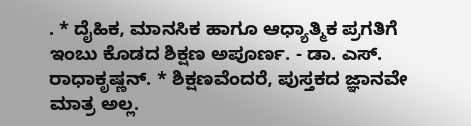. * ದೈಹಿಕ, ಮಾನಸಿಕ ಹಾಗೂ ಆಧ್ಯಾತ್ಮಿಕ ಪ್ರಗತಿಗೆ ಇಂಬು ಕೊಡದ ಶಿಕ್ಷಣ ಅಪೂರ್ಣ. - ಡಾ. ಎಸ್. ರಾಧಾಕೃಷ್ಣನ್. * ಶಿಕ್ಷಣವೆಂದರೆ, ಪುಸ್ತಕದ ಜ್ಞಾನವೇ ಮಾತ್ರ ಅಲ್ಲ.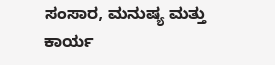ಸಂಸಾರ, ಮನುಷ್ಯ ಮತ್ತು ಕಾರ್ಯ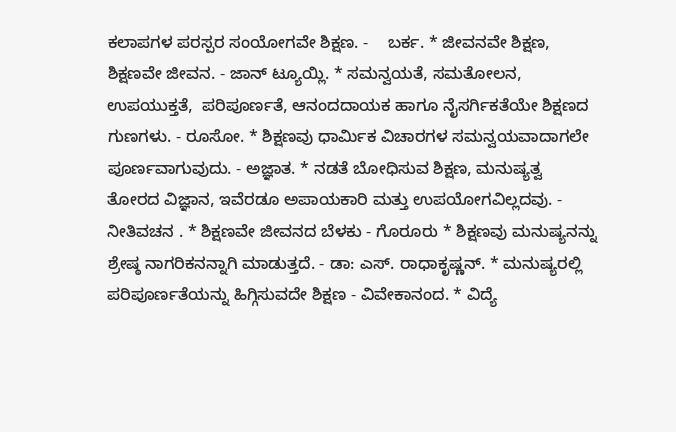ಕಲಾಪಗಳ ಪರಸ್ಪರ ಸಂಯೋಗವೇ ಶಿಕ್ಷಣ. -    ಬರ್ಕ. * ಜೀವನವೇ ಶಿಕ್ಷಣ, ಶಿಕ್ಷಣವೇ ಜೀವನ. - ಜಾನ್ ಟ್ಯೂಯ್ಲಿ. * ಸಮನ್ವಯತೆ, ಸಮತೋಲನ, ಉಪಯುಕ್ತತೆ,  ಪರಿಪೂರ್ಣತೆ, ಆನಂದದಾಯಕ ಹಾಗೂ ನೈಸರ್ಗಿಕತೆಯೇ ಶಿಕ್ಷಣದ ಗುಣಗಳು. - ರೂಸೋ. * ಶಿಕ್ಷಣವು ಧಾರ್ಮಿಕ ವಿಚಾರಗಳ ಸಮನ್ವಯವಾದಾಗಲೇ ಪೂರ್ಣವಾಗುವುದು. - ಅಜ್ಞಾತ. * ನಡತೆ ಬೋಧಿಸುವ ಶಿಕ್ಷಣ, ಮನುಷ್ಯತ್ವ ತೋರದ ವಿಜ್ಞಾನ, ಇವೆರಡೂ ಅಪಾಯಕಾರಿ ಮತ್ತು ಉಪಯೋಗವಿಲ್ಲದವು. - ನೀತಿವಚನ . * ಶಿಕ್ಷಣವೇ ಜೀವನದ ಬೆಳಕು - ಗೊರೂರು * ಶಿಕ್ಷಣವು ಮನುಷ್ಯನನ್ನು ಶ್ರೇಷ್ಠ ನಾಗರಿಕನನ್ನಾಗಿ ಮಾಡುತ್ತದೆ. - ಡಾ: ಎಸ್. ರಾಧಾಕೃಷ್ಣನ್. * ಮನುಷ್ಯರಲ್ಲಿ ಪರಿಪೂರ್ಣತೆಯನ್ನು ಹಿಗ್ಗಿಸುವದೇ ಶಿಕ್ಷಣ - ವಿವೇಕಾನಂದ. * ವಿದ್ಯೆ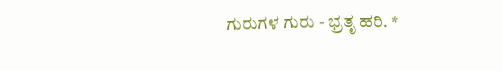ಗುರುಗಳ ಗುರು - ಭ್ರತೃ ಹರಿ. *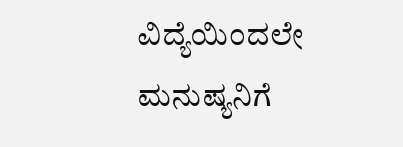ವಿದ್ಯೆಯಿಂದಲೇ ಮನುಷ್ಯನಿಗೆ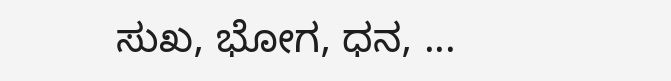ಸುಖ, ಭೋಗ, ಧನ, ...